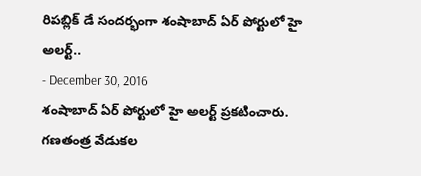రిపబ్లిక్ డే సందర్భంగా శంషాబాద్ ఏర్ పోర్టులో హై అలర్ట్..
- December 30, 2016
శంషాబాద్ ఏర్ పోర్టులో హై అలర్ట్ ప్రకటించారు. గణతంత్ర వేడుకల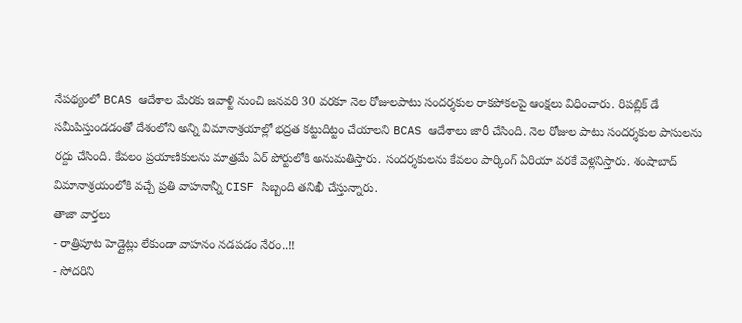నేపథ్యంలో BCAS ఆదేశాల మేరకు ఇవాళ్టి నుంచి జనవరి 30 వరకూ నెల రోజులపాటు సందర్శకుల రాకపోకలపై ఆంక్షలు విధించారు. రిపబ్లిక్ డే సమీపిస్తుండడంతో దేశంలోని అన్ని విమానాశ్రయాల్లో భద్రత కట్టుదిట్టం చేయాలని BCAS ఆదేశాలు జారీ చేసింది. నెల రోజుల పాటు సందర్శకుల పాసులను రద్దు చేసింది. కేవలం ప్రయాణికులను మాత్రమే ఏర్ పోర్టులోకి అనుమతిస్తారు. సందర్శకులను కేవలం పార్కింగ్ ఏరియా వరకే వెళ్లనిస్తారు. శంషాబాద్ విమానాశ్రయంలోకి వచ్చే ప్రతి వాహనాన్నీ CISF సిబ్బంది తనిఖీ చేస్తున్నారు.
తాజా వార్తలు
- రాత్రిపూట హెడ్లైట్లు లేకుండా వాహనం నడపడం నేరం..!!
- సోదరిని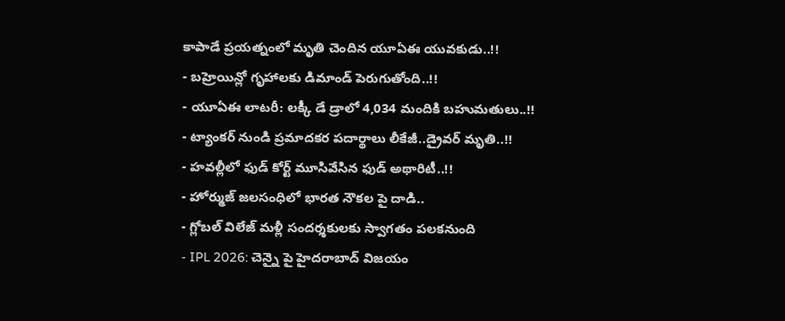కాపాడే ప్రయత్నంలో మృతి చెందిన యూఏఈ యువకుడు..!!
- బహ్రెయిన్లో గృహాలకు డిమాండ్ పెరుగుతోంది..!!
- యూఏఈ లాటరీ: లక్కీ డే డ్రాలో 4,034 మందికి బహుమతులు..!!
- ట్యాంకర్ నుండి ప్రమాదకర పదార్థాలు లీకేజీ..డ్రైవర్ మృతి..!!
- హవల్లీలో ఫుడ్ కోర్ట్ మూసివేసిన ఫుడ్ అథారిటీ..!!
- హోర్ముజ్ జలసంధిలో భారత నౌకల పై దాడి..
- గ్లోబల్ విలేజ్ మళ్లీ సందర్శకులకు స్వాగతం పలకనుంది
- IPL 2026: చెన్నై పై హైదరాబాద్ విజయం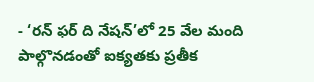- ‘రన్ ఫర్ ది నేషన్’లో 25 వేల మంది పాల్గొనడంతో ఐక్యతకు ప్రతీక